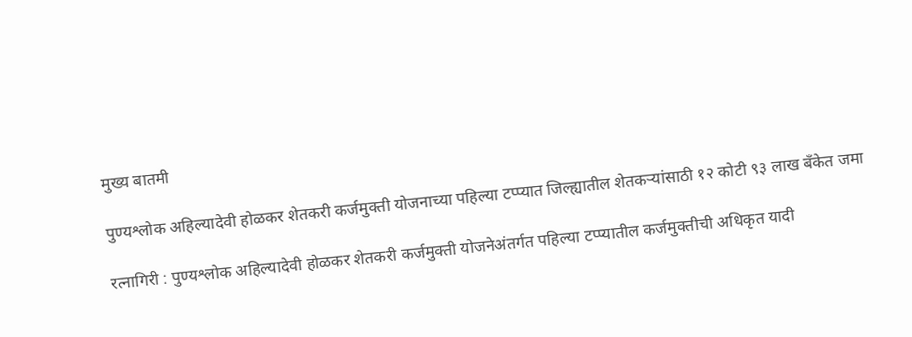मुख्य बातमी

पुण्यश्लोक अहिल्यादेवी होळकर शेतकरी कर्जमुक्ती योजनाच्या पहिल्या टप्प्यात जिल्ह्यातील शेतकऱ्यांसाठी १२ कोटी ९३ लाख बँकेत जमा

रत्नागिरी : पुण्यश्लोक अहिल्यादेवी होळकर शेतकरी कर्जमुक्ती योजनेअंतर्गत पहिल्या टप्प्यातील कर्जमुक्तीची अधिकृत यादी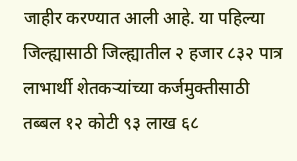जाहीर करण्यात आली आहे. या पहिल्या जिल्ह्यासाठी जिल्ह्यातील २ हजार ८३२ पात्र लाभार्थी शेतकऱ्यांच्या कर्जमुक्तीसाठी तब्बल १२ कोटी ९३ लाख ६८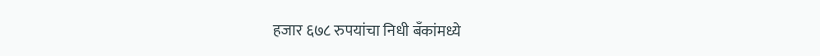हजार ६७८ रुपयांचा निधी बँकांमध्ये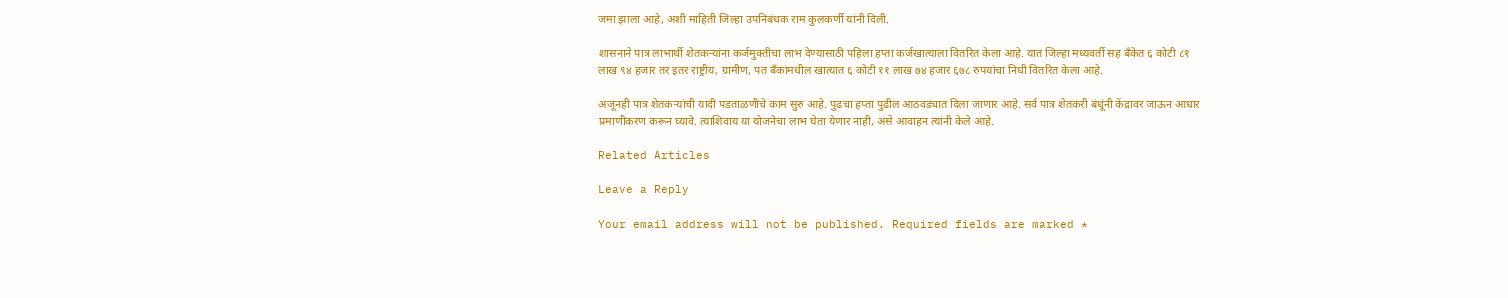जमा झाला आहे, अशी माहिती जिल्हा उपनिबंधक राम कुलकर्णी यांनी दिली.

शासनाने पात्र लाभार्थी शेतकऱ्यांना कर्जमुक्तीचा लाभ देण्यासाठी पहिला हप्ता कर्जखात्याला वितरित केला आहे. यात जिल्हा मध्यवर्ती सह बँकेत ६ कोटी ८१ लाख ९४ हजार तर इतर राष्ट्रीय, ग्रामीण, पत बँकांमधील खात्यात ६ कोटी ११ लाख ७४ हजार ६७८ रुपयांचा निधी वितरित केला आहे.

अजूनही पात्र शेतकऱ्यांची यादी पडताळणीचे काम सुरु आहे. पुढचा हप्ता पुढील आठवड्यात दिला जाणार आहे. सर्व पात्र शेतकरी बंधूंनी केंद्रावर जाऊन आधार प्रमाणीकरण करून घ्यावे. त्याशिवाय या योजनेचा लाभ घेता येणार नाही, असे आवाहन त्यांनी केले आहे.

Related Articles

Leave a Reply

Your email address will not be published. Required fields are marked *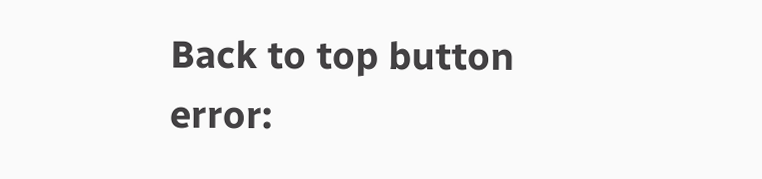Back to top button
error: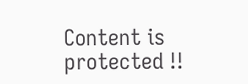Content is protected !!